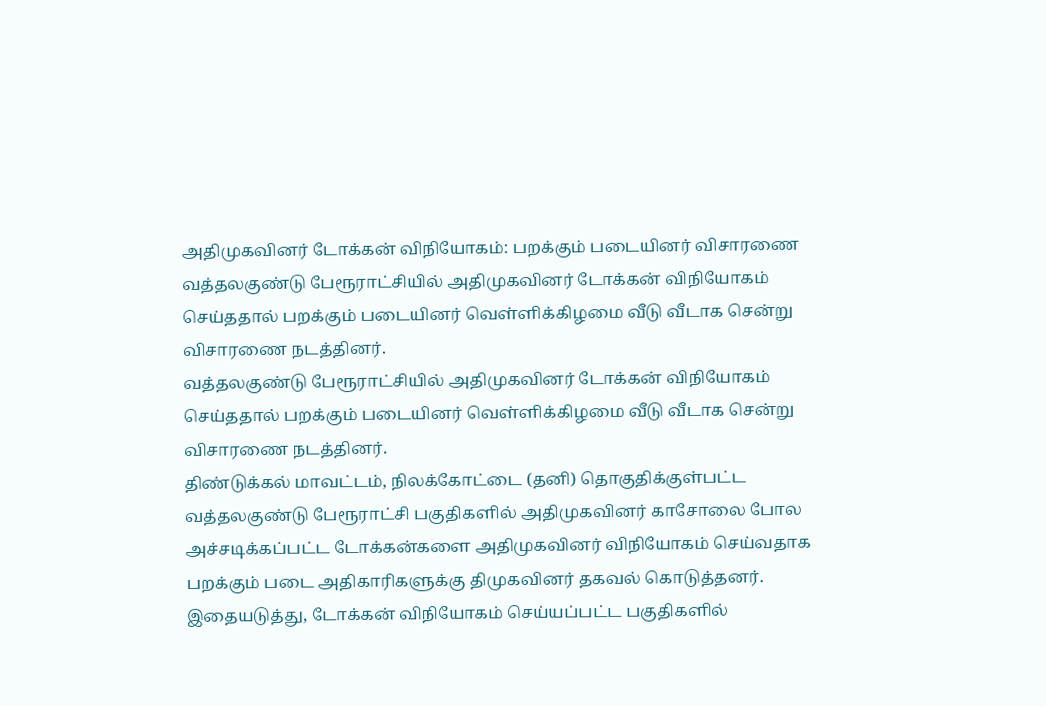அதிமுகவினர் டோக்கன் விநியோகம்: பறக்கும் படையினர் விசாரணை
வத்தலகுண்டு பேரூராட்சியில் அதிமுகவினர் டோக்கன் விநியோகம் செய்ததால் பறக்கும் படையினர் வெள்ளிக்கிழமை வீடு வீடாக சென்று விசாரணை நடத்தினர்.
வத்தலகுண்டு பேரூராட்சியில் அதிமுகவினர் டோக்கன் விநியோகம் செய்ததால் பறக்கும் படையினர் வெள்ளிக்கிழமை வீடு வீடாக சென்று விசாரணை நடத்தினர்.
திண்டுக்கல் மாவட்டம், நிலக்கோட்டை (தனி) தொகுதிக்குள்பட்ட வத்தலகுண்டு பேரூராட்சி பகுதிகளில் அதிமுகவினர் காசோலை போல அச்சடிக்கப்பட்ட டோக்கன்களை அதிமுகவினர் விநியோகம் செய்வதாக பறக்கும் படை அதிகாரிகளுக்கு திமுகவினர் தகவல் கொடுத்தனர்.
இதையடுத்து, டோக்கன் விநியோகம் செய்யப்பட்ட பகுதிகளில்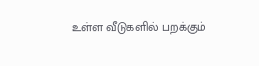உள்ள வீடுகளில் பறக்கும்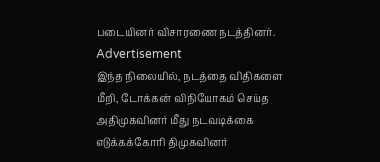படையினர் விசாரணை நடத்தினர்.
Advertisement
இந்த நிலையில், நடத்தை விதிகளை மீறி, டோக்கன் விநியோகம் செய்த அதிமுகவினர் மீது நடவடிக்கை எடுக்கக்கோரி திமுகவினர்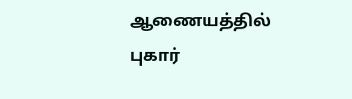ஆணையத்தில் புகார்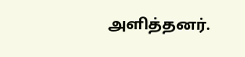அளித்தனர்.